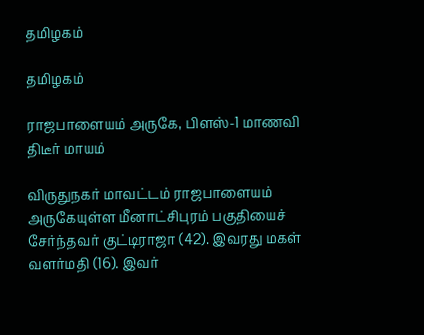தமிழகம்

தமிழகம்

ராஜபாளையம் அருகே, பிளஸ்-1 மாணவி திடீர் மாயம்

விருதுநகர் மாவட்டம் ராஜபாளையம் அருகேயுள்ள மீனாட்சிபுரம் பகுதியைச் சேர்ந்தவர் குட்டிராஜா (42). இவரது மகள் வளர்மதி (16). இவர்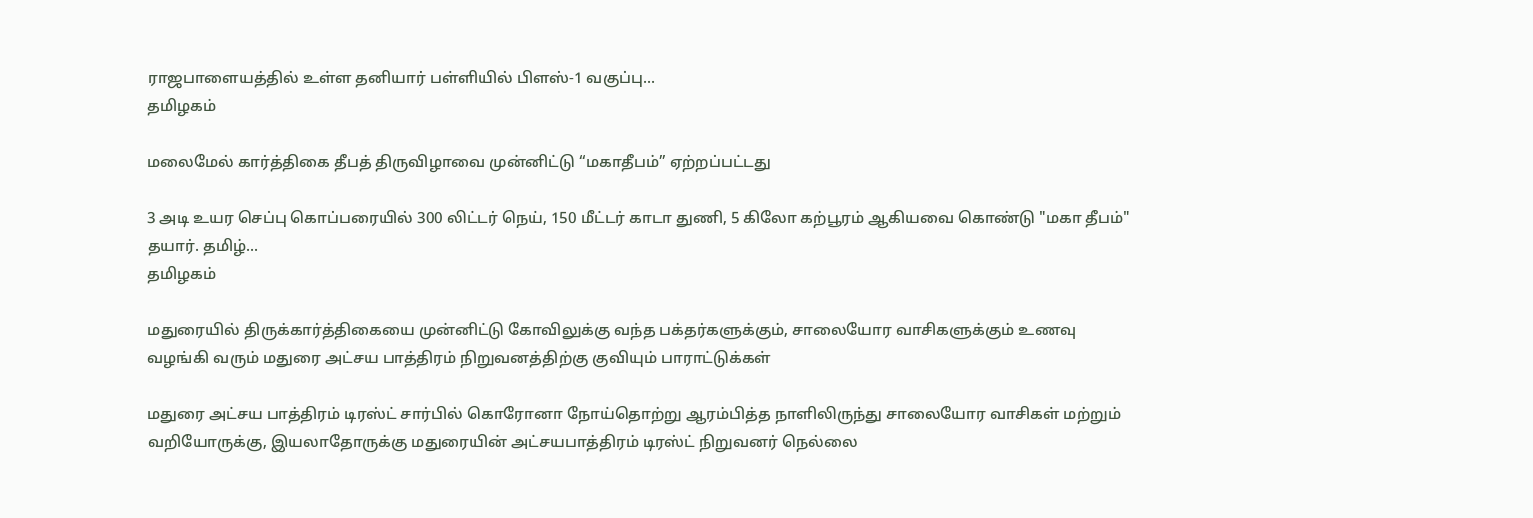ராஜபாளையத்தில் உள்ள தனியார் பள்ளியில் பிளஸ்-1 வகுப்பு...
தமிழகம்

மலைமேல் கார்த்திகை தீபத் திருவிழாவை முன்னிட்டு “மகாதீபம்” ஏற்றப்பட்டது

3 அடி உயர செப்பு கொப்பரையில் 300 லிட்டர் நெய், 150 மீட்டர் காடா துணி, 5 கிலோ கற்பூரம் ஆகியவை கொண்டு "மகா தீபம்" தயார். தமிழ்...
தமிழகம்

மதுரையில் திருக்கார்த்திகையை முன்னிட்டு கோவிலுக்கு வந்த பக்தர்களுக்கும், சாலையோர வாசிகளுக்கும் உணவு வழங்கி வரும் மதுரை அட்சய பாத்திரம் நிறுவனத்திற்கு குவியும் பாராட்டுக்கள்

மதுரை அட்சய பாத்திரம் டிரஸ்ட் சார்பில் கொரோனா நோய்தொற்று ஆரம்பித்த நாளிலிருந்து சாலையோர வாசிகள் மற்றும் வறியோருக்கு, இயலாதோருக்கு மதுரையின் அட்சயபாத்திரம் டிரஸ்ட் நிறுவனர் நெல்லை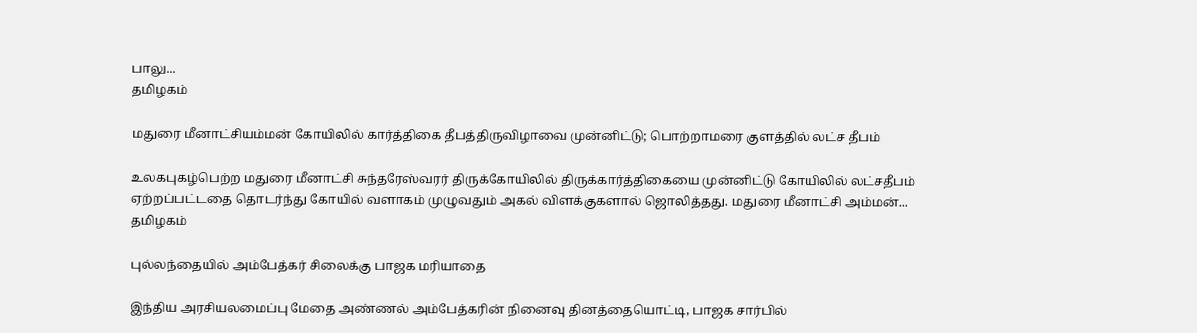பாலு...
தமிழகம்

மதுரை மீனாட்சியம்மன் கோயிலில் கார்த்திகை தீபத்திருவிழாவை முன்னிட்டு; பொற்றாமரை குளத்தில் லட்ச தீபம்

உலகபுகழ்பெற்ற மதுரை மீனாட்சி சுந்தரேஸ்வரர் திருக்கோயிலில் திருக்கார்த்திகையை முன்னிட்டு கோயிலில் லட்சதீபம் ஏற்றப்பட்டதை தொடர்ந்து கோயில் வளாகம் முழுவதும் அகல் விளக்குகளால் ஜொலித்தது. மதுரை மீனாட்சி அம்மன்...
தமிழகம்

புல்லந்தையில் அம்பேத்கர் சிலைக்கு பாஜக மரியாதை

இந்திய அரசியலமைப்பு மேதை அண்ணல் அம்பேத்கரின் நினைவு தினத்தையொட்டி, பாஜக சார்பில்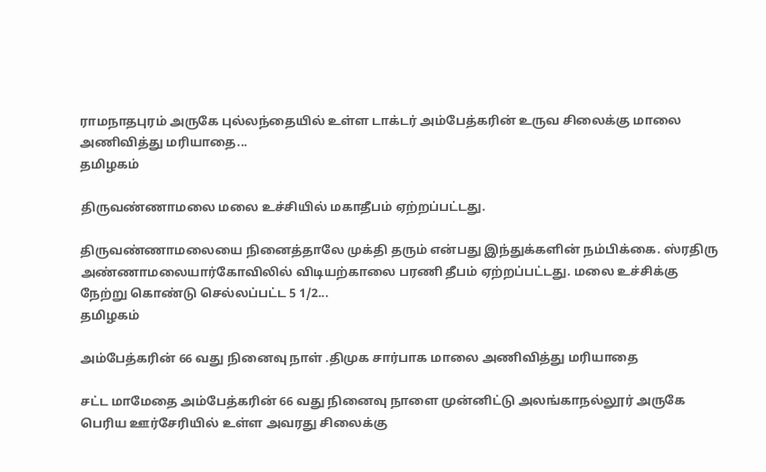ராமநாதபுரம் அருகே புல்லந்தையில் உள்ள டாக்டர் அம்பேத்கரின் உருவ சிலைக்கு மாலை அணிவித்து மரியாதை...
தமிழகம்

திருவண்ணாமலை மலை உச்சியில் மகாதீபம் ஏற்றப்பட்டது.

திருவண்ணாமலையை நினைத்தாலே முக்தி தரும் என்பது இந்துக்களின் நம்பிக்கை. ஸ்ரதிரு அண்ணாமலையார்கோவிலில் விடியற்காலை பரணி தீபம் ஏற்றப்பட்டது. மலை உச்சிக்கு நேற்று கொண்டு செல்லப்பட்ட 5 1/2...
தமிழகம்

அம்பேத்கரின் 66 வது நினைவு நாள் .திமுக சார்பாக மாலை அணிவித்து மரியாதை

சட்ட மாமேதை அம்பேத்கரின் 66 வது நினைவு நாளை முன்னிட்டு அலங்காநல்லூர் அருகே பெரிய ஊர்சேரியில் உள்ள அவரது சிலைக்கு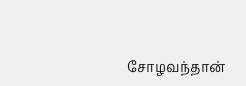சோழவந்தான்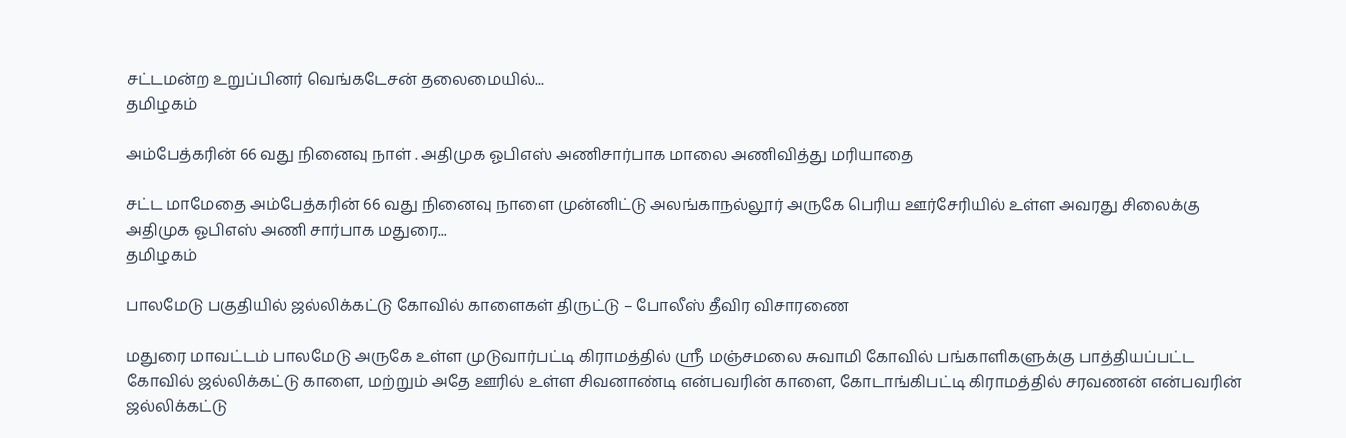சட்டமன்ற உறுப்பினர் வெங்கடேசன் தலைமையில்...
தமிழகம்

அம்பேத்கரின் 66 வது நினைவு நாள் . அதிமுக ஓபிஎஸ் அணிசார்பாக மாலை அணிவித்து மரியாதை

சட்ட மாமேதை அம்பேத்கரின் 66 வது நினைவு நாளை முன்னிட்டு அலங்காநல்லூர் அருகே பெரிய ஊர்சேரியில் உள்ள அவரது சிலைக்கு அதிமுக ஓபிஎஸ் அணி சார்பாக மதுரை...
தமிழகம்

பாலமேடு பகுதியில் ஜல்லிக்கட்டு கோவில் காளைகள் திருட்டு – போலீஸ் தீவிர விசாரணை

மதுரை மாவட்டம் பாலமேடு அருகே உள்ள முடுவார்பட்டி கிராமத்தில் ஸ்ரீ மஞ்சமலை சுவாமி கோவில் பங்காளிகளுக்கு பாத்தியப்பட்ட கோவில் ஜல்லிக்கட்டு காளை, மற்றும் அதே ஊரில் உள்ள சிவனாண்டி என்பவரின் காளை, கோடாங்கிபட்டி கிராமத்தில் சரவணன் என்பவரின் ஜல்லிக்கட்டு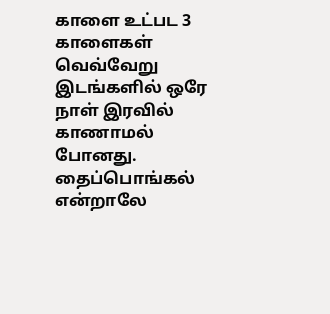காளை உட்பட 3 காளைகள் வெவ்வேறு இடங்களில் ஒரே நாள் இரவில் காணாமல் போனது. தைப்பொங்கல் என்றாலே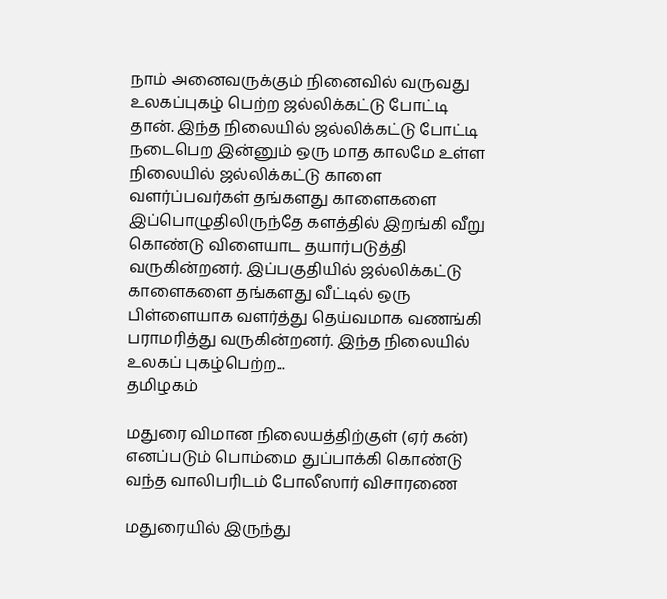நாம் அனைவருக்கும் நினைவில் வருவது உலகப்புகழ் பெற்ற ஜல்லிக்கட்டு போட்டி தான். இந்த நிலையில் ஜல்லிக்கட்டு போட்டி நடைபெற இன்னும் ஒரு மாத காலமே உள்ள நிலையில் ஜல்லிக்கட்டு காளை வளர்ப்பவர்கள் தங்களது காளைகளை இப்பொழுதிலிருந்தே களத்தில் இறங்கி வீறு கொண்டு விளையாட தயார்படுத்தி வருகின்றனர். இப்பகுதியில் ஜல்லிக்கட்டு காளைகளை தங்களது வீட்டில் ஒரு பிள்ளையாக வளர்த்து தெய்வமாக வணங்கி பராமரித்து வருகின்றனர். இந்த நிலையில் உலகப் புகழ்பெற்ற...
தமிழகம்

மதுரை விமான நிலையத்திற்குள் (ஏர் கன்) எனப்படும் பொம்மை துப்பாக்கி கொண்டு வந்த வாலிபரிடம் போலீஸார் விசாரணை

மதுரையில் இருந்து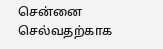சென்னை செல்வதற்காக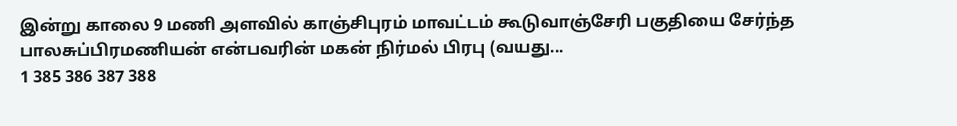இன்று காலை 9 மணி அளவில் காஞ்சிபுரம் மாவட்டம் கூடுவாஞ்சேரி பகுதியை சேர்ந்த பாலசுப்பிரமணியன் என்பவரின் மகன் நிர்மல் பிரபு (வயது...
1 385 386 387 388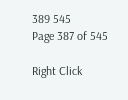389 545
Page 387 of 545

Right Click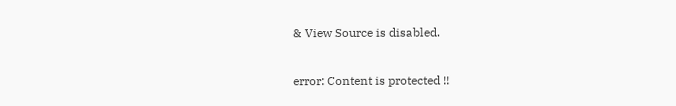& View Source is disabled.

error: Content is protected !!